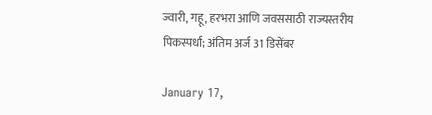ज्वारी, गहू, हरभरा आणि जवससाठी राज्यस्तरीय पिकस्पर्धा; अंतिम अर्ज 31 डिसेंबर

January 17,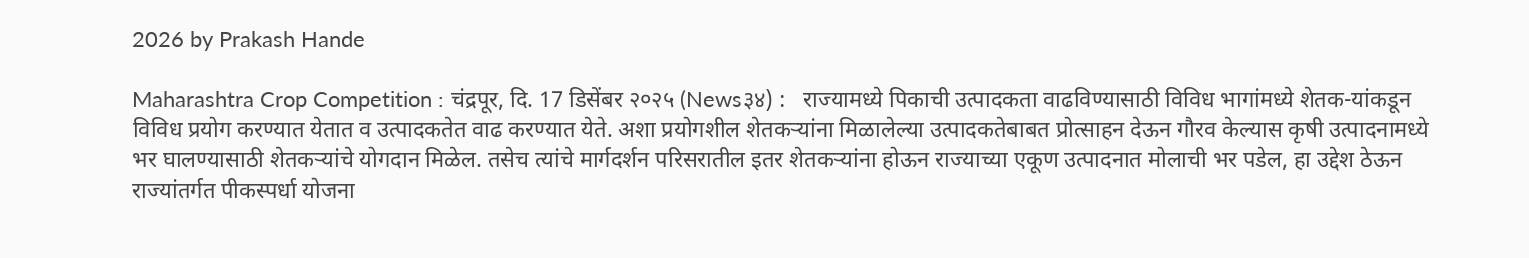2026 by Prakash Hande

Maharashtra Crop Competition : चंद्रपूर, दि. 17 डिसेंबर २०२५ (News३४) :   राज्यामध्ये पिकाची उत्पादकता वाढविण्यासाठी विविध भागांमध्ये शेतक-यांकडून विविध प्रयोग करण्यात येतात व उत्पादकतेत वाढ करण्यात येते. अशा प्रयोगशील शेतकऱ्यांना मिळालेल्या उत्पादकतेबाबत प्रोत्साहन देऊन गौरव केल्यास कृषी उत्पादनामध्ये भर घालण्यासाठी शेतकऱ्यांचे योगदान मिळेल. तसेच त्यांचे मार्गदर्शन परिसरातील इतर शेतकऱ्यांना होऊन राज्याच्या एकूण उत्पादनात मोलाची भर पडेल, हा उद्देश ठेऊन राज्यांतर्गत पीकस्पर्धा योजना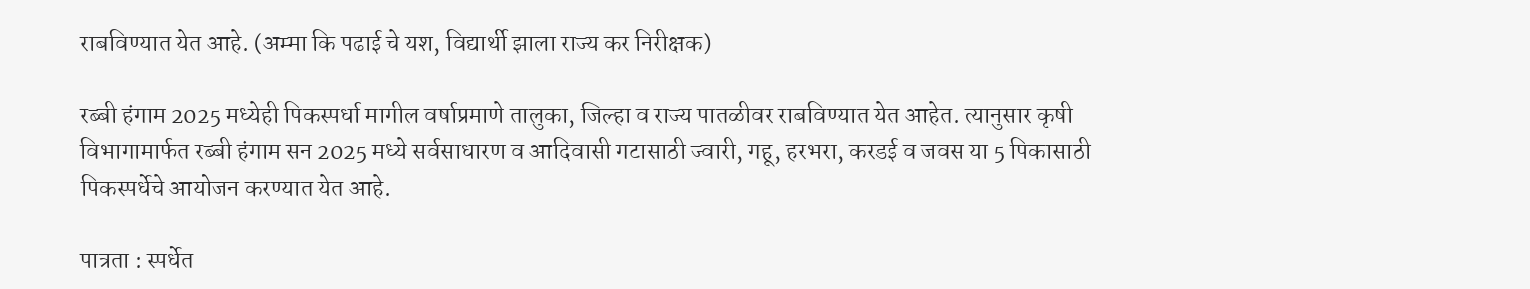राबविण्यात येत आहे. (अम्मा कि पढाई चे यश, विद्यार्थी झाला राज्य कर निरीक्षक)

रब्बी हंगाम 2025 मध्येही पिकस्पर्धा मागील वर्षाप्रमाणे तालुका, जिल्हा व राज्य पातळीवर राबविण्यात येत आहेत. त्यानुसार कृषी विभागामार्फत रब्बी हंगाम सन 2025 मध्ये सर्वसाधारण व आदिवासी गटासाठी ज्वारी, गहू, हरभरा, करडई व जवस या 5 पिकासाठी पिकस्पर्धेचे आयोजन करण्यात येत आहे.

पात्रता : स्पर्धेत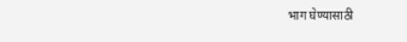भाग घेण्यासाठी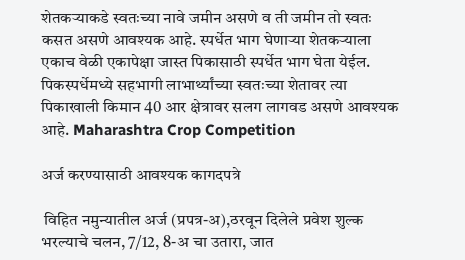शेतकऱ्याकडे स्वतःच्या नावे जमीन असणे व ती जमीन तो स्वतः कसत असणे आवश्यक आहे. स्पर्धेत भाग घेणाऱ्या शेतकऱ्याला एकाच वेळी एकापेक्षा जास्त पिकासाठी स्पर्धेत भाग घेता येईल. पिकस्पर्धेमध्ये सहभागी लाभार्थ्यांच्या स्वतःच्या शेतावर त्या पिकाखाली किमान 40 आर क्षेत्रावर सलग लागवड असणे आवश्यक आहे. Maharashtra Crop Competition

अर्ज करण्यासाठी आवश्यक कागदपत्रे

 विहित नमुन्यातील अर्ज (प्रपत्र-अ),ठरवून दिलेले प्रवेश शुल्क भरल्याचे चलन, 7/12, 8-अ चा उतारा, जात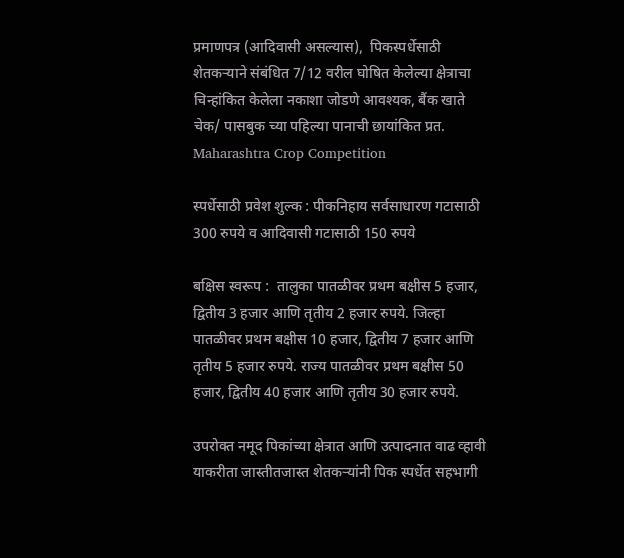प्रमाणपत्र (आदिवासी असल्यास),  पिकस्पर्धेसाठी शेतकऱ्याने संबंधित 7/12 वरील घोषित केलेल्या क्षेत्राचा चिन्हांकित केलेला नकाशा जोडणे आवश्यक, बैंक खाते चेक/ पासबुक च्या पहिल्या पानाची छायांकित प्रत. Maharashtra Crop Competition

स्पर्धेसाठी प्रवेश शुल्क : पीकनिहाय सर्वसाधारण गटासाठी 300 रुपये व आदिवासी गटासाठी 150 रुपये

बक्षिस स्वरूप :  तालुका पातळीवर प्रथम बक्षीस 5 हजार, द्वितीय 3 हजार आणि तृतीय 2 हजार रुपये. जिल्हा पातळीवर प्रथम बक्षीस 10 हजार, द्वितीय 7 हजार आणि तृतीय 5 हजार रुपये. राज्य पातळीवर प्रथम बक्षीस 50 हजार, द्वितीय 40 हजार आणि तृतीय 30 हजार रुपये.

उपरोक्त नमूद पिकांच्या क्षेत्रात आणि उत्पादनात वाढ व्हावी याकरीता जास्तीतजास्त शेतकऱ्यांनी पिक स्पर्धेत सहभागी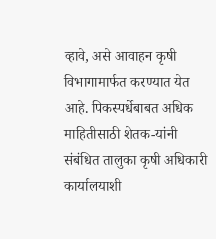व्हावे, असे आवाहन कृषी विभागामार्फत करण्यात येत आहे. पिकस्पर्धेबाबत अधिक माहितीसाठी शेतक-यांनी संबंधित तालुका कृषी अधिकारी कार्यालयाशी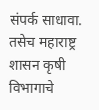संपर्क साधावा. तसेच महाराष्ट्र शासन कृषी विभागाचे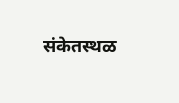संकेतस्थळ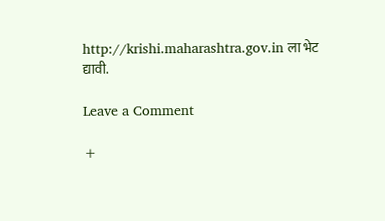http://krishi.maharashtra.gov.in ला भेट द्यावी.

Leave a Comment

+